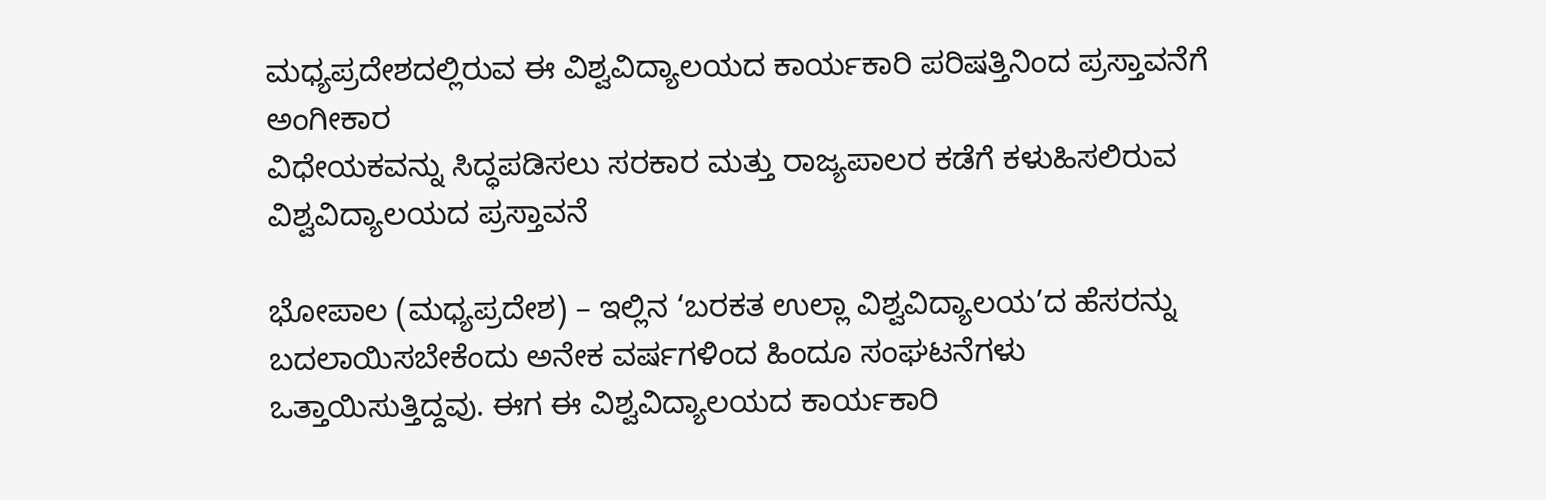ಮಧ್ಯಪ್ರದೇಶದಲ್ಲಿರುವ ಈ ವಿಶ್ವವಿದ್ಯಾಲಯದ ಕಾರ್ಯಕಾರಿ ಪರಿಷತ್ತಿನಿಂದ ಪ್ರಸ್ತಾವನೆಗೆ ಅಂಗೀಕಾರ
ವಿಧೇಯಕವನ್ನು ಸಿದ್ಧಪಡಿಸಲು ಸರಕಾರ ಮತ್ತು ರಾಜ್ಯಪಾಲರ ಕಡೆಗೆ ಕಳುಹಿಸಲಿರುವ ವಿಶ್ವವಿದ್ಯಾಲಯದ ಪ್ರಸ್ತಾವನೆ

ಭೋಪಾಲ (ಮಧ್ಯಪ್ರದೇಶ) – ಇಲ್ಲಿನ ‘ಬರಕತ ಉಲ್ಲಾ ವಿಶ್ವವಿದ್ಯಾಲಯ’ದ ಹೆಸರನ್ನು ಬದಲಾಯಿಸಬೇಕೆಂದು ಅನೇಕ ವರ್ಷಗಳಿಂದ ಹಿಂದೂ ಸಂಘಟನೆಗಳು ಒತ್ತಾಯಿಸುತ್ತಿದ್ದವು. ಈಗ ಈ ವಿಶ್ವವಿದ್ಯಾಲಯದ ಕಾರ್ಯಕಾರಿ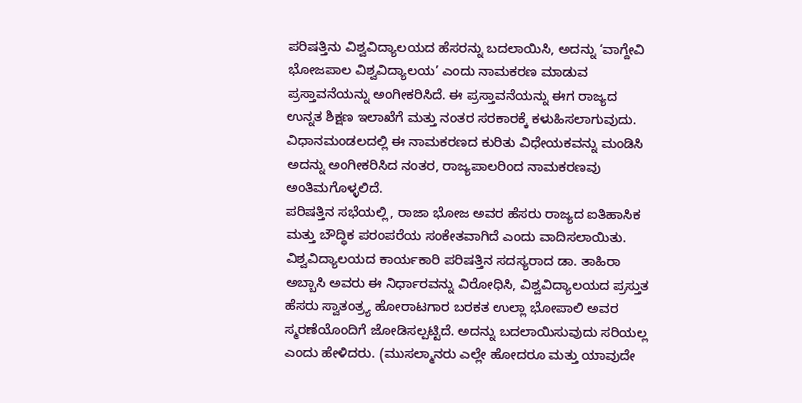ಪರಿಷತ್ತಿನು ವಿಶ್ವವಿದ್ಯಾಲಯದ ಹೆಸರನ್ನು ಬದಲಾಯಿಸಿ, ಅದನ್ನು ‘ವಾಗ್ದೇವಿ ಭೋಜಪಾಲ ವಿಶ್ವವಿದ್ಯಾಲಯ’ ಎಂದು ನಾಮಕರಣ ಮಾಡುವ ಪ್ರಸ್ತಾವನೆಯನ್ನು ಅಂಗೀಕರಿಸಿದೆ. ಈ ಪ್ರಸ್ತಾವನೆಯನ್ನು ಈಗ ರಾಜ್ಯದ ಉನ್ನತ ಶಿಕ್ಷಣ ಇಲಾಖೆಗೆ ಮತ್ತು ನಂತರ ಸರಕಾರಕ್ಕೆ ಕಳುಹಿಸಲಾಗುವುದು. ವಿಧಾನಮಂಡಲದಲ್ಲಿ ಈ ನಾಮಕರಣದ ಕುರಿತು ವಿಧೇಯಕವನ್ನು ಮಂಡಿಸಿ ಅದನ್ನು ಅಂಗೀಕರಿಸಿದ ನಂತರ, ರಾಜ್ಯಪಾಲರಿಂದ ನಾಮಕರಣವು ಅಂತಿಮಗೊಳ್ಳಲಿದೆ.
ಪರಿಷತ್ತಿನ ಸಭೆಯಲ್ಲಿ, ರಾಜಾ ಭೋಜ ಅವರ ಹೆಸರು ರಾಜ್ಯದ ಐತಿಹಾಸಿಕ ಮತ್ತು ಬೌದ್ಧಿಕ ಪರಂಪರೆಯ ಸಂಕೇತವಾಗಿದೆ ಎಂದು ವಾದಿಸಲಾಯಿತು. ವಿಶ್ವವಿದ್ಯಾಲಯದ ಕಾರ್ಯಕಾರಿ ಪರಿಷತ್ತಿನ ಸದಸ್ಯರಾದ ಡಾ. ತಾಹಿರಾ ಅಬ್ಬಾಸಿ ಅವರು ಈ ನಿರ್ಧಾರವನ್ನು ವಿರೋಧಿಸಿ, ವಿಶ್ವವಿದ್ಯಾಲಯದ ಪ್ರಸ್ತುತ ಹೆಸರು ಸ್ವಾತಂತ್ರ್ಯ ಹೋರಾಟಗಾರ ಬರಕತ ಉಲ್ಲಾ ಭೋಪಾಲಿ ಅವರ ಸ್ಮರಣೆಯೊಂದಿಗೆ ಜೋಡಿಸಲ್ಪಟ್ಟಿದೆ. ಅದನ್ನು ಬದಲಾಯಿಸುವುದು ಸರಿಯಲ್ಲ ಎಂದು ಹೇಳಿದರು. (ಮುಸಲ್ಮಾನರು ಎಲ್ಲೇ ಹೋದರೂ ಮತ್ತು ಯಾವುದೇ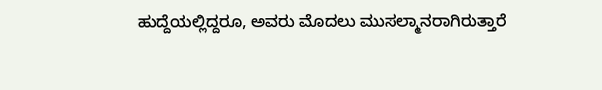ಹುದ್ದೆಯಲ್ಲಿದ್ದರೂ, ಅವರು ಮೊದಲು ಮುಸಲ್ಮಾನರಾಗಿರುತ್ತಾರೆ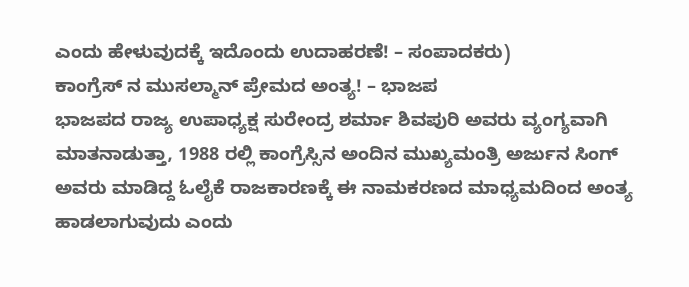ಎಂದು ಹೇಳುವುದಕ್ಕೆ ಇದೊಂದು ಉದಾಹರಣೆ! – ಸಂಪಾದಕರು)
ಕಾಂಗ್ರೆಸ್ ನ ಮುಸಲ್ಮಾನ್ ಪ್ರೇಮದ ಅಂತ್ಯ! – ಭಾಜಪ
ಭಾಜಪದ ರಾಜ್ಯ ಉಪಾಧ್ಯಕ್ಷ ಸುರೇಂದ್ರ ಶರ್ಮಾ ಶಿವಪುರಿ ಅವರು ವ್ಯಂಗ್ಯವಾಗಿ ಮಾತನಾಡುತ್ತಾ, 1988 ರಲ್ಲಿ ಕಾಂಗ್ರೆಸ್ಸಿನ ಅಂದಿನ ಮುಖ್ಯಮಂತ್ರಿ ಅರ್ಜುನ ಸಿಂಗ್ ಅವರು ಮಾಡಿದ್ದ ಓಲೈಕೆ ರಾಜಕಾರಣಕ್ಕೆ ಈ ನಾಮಕರಣದ ಮಾಧ್ಯಮದಿಂದ ಅಂತ್ಯ ಹಾಡಲಾಗುವುದು ಎಂದು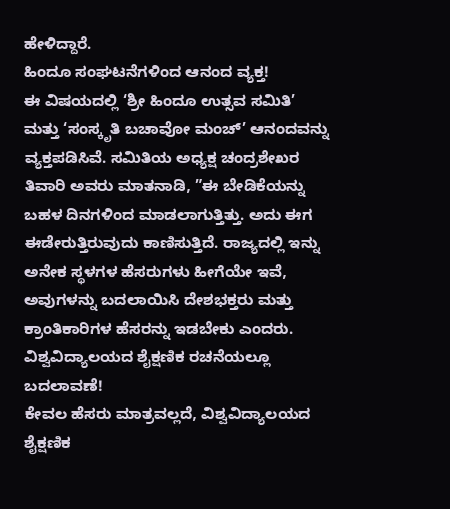ಹೇಳಿದ್ದಾರೆ.
ಹಿಂದೂ ಸಂಘಟನೆಗಳಿಂದ ಆನಂದ ವ್ಯಕ್ತ!
ಈ ವಿಷಯದಲ್ಲಿ ‘ಶ್ರೀ ಹಿಂದೂ ಉತ್ಸವ ಸಮಿತಿ’ ಮತ್ತು ‘ಸಂಸ್ಕೃತಿ ಬಚಾವೋ ಮಂಚ್’ ಆನಂದವನ್ನು ವ್ಯಕ್ತಪಡಿಸಿವೆ. ಸಮಿತಿಯ ಅಧ್ಯಕ್ಷ ಚಂದ್ರಶೇಖರ ತಿವಾರಿ ಅವರು ಮಾತನಾಡಿ, ”ಈ ಬೇಡಿಕೆಯನ್ನು ಬಹಳ ದಿನಗಳಿಂದ ಮಾಡಲಾಗುತ್ತಿತ್ತು. ಅದು ಈಗ ಈಡೇರುತ್ತಿರುವುದು ಕಾಣಿಸುತ್ತಿದೆ. ರಾಜ್ಯದಲ್ಲಿ ಇನ್ನು ಅನೇಕ ಸ್ಥಳಗಳ ಹೆಸರುಗಳು ಹೀಗೆಯೇ ಇವೆ, ಅವುಗಳನ್ನು ಬದಲಾಯಿಸಿ ದೇಶಭಕ್ತರು ಮತ್ತು ಕ್ರಾಂತಿಕಾರಿಗಳ ಹೆಸರನ್ನು ಇಡಬೇಕು ಎಂದರು.
ವಿಶ್ವವಿದ್ಯಾಲಯದ ಶೈಕ್ಷಣಿಕ ರಚನೆಯಲ್ಲೂ ಬದಲಾವಣೆ!
ಕೇವಲ ಹೆಸರು ಮಾತ್ರವಲ್ಲದೆ, ವಿಶ್ವವಿದ್ಯಾಲಯದ ಶೈಕ್ಷಣಿಕ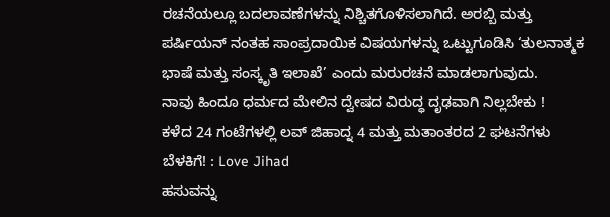ರಚನೆಯಲ್ಲೂ ಬದಲಾವಣೆಗಳನ್ನು ನಿಶ್ಚಿತಗೊಳಿಸಲಾಗಿದೆ. ಅರಬ್ಬಿ ಮತ್ತು ಪರ್ಷಿಯನ್ ನಂತಹ ಸಾಂಪ್ರದಾಯಿಕ ವಿಷಯಗಳನ್ನು ಒಟ್ಟುಗೂಡಿಸಿ ‘ತುಲನಾತ್ಮಕ ಭಾಷೆ ಮತ್ತು ಸಂಸ್ಕೃತಿ ಇಲಾಖೆ’ ಎಂದು ಮರುರಚನೆ ಮಾಡಲಾಗುವುದು.
ನಾವು ಹಿಂದೂ ಧರ್ಮದ ಮೇಲಿನ ದ್ವೇಷದ ವಿರುದ್ಧ ದೃಢವಾಗಿ ನಿಲ್ಲಬೇಕು !
ಕಳೆದ 24 ಗಂಟೆಗಳಲ್ಲಿ ಲವ್ ಜಿಹಾದ್ನ 4 ಮತ್ತು ಮತಾಂತರದ 2 ಘಟನೆಗಳು ಬೆಳಕಿಗೆ! : Love Jihad
ಹಸುವನ್ನು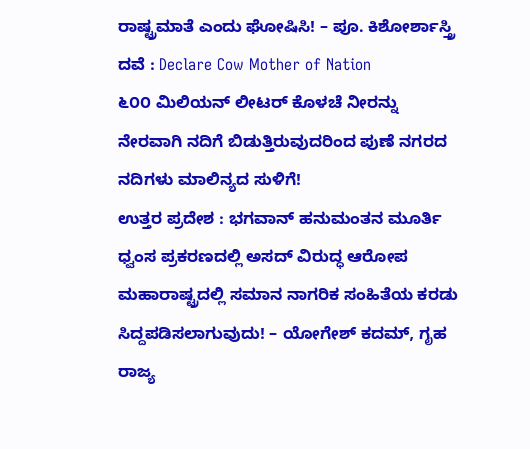ರಾಷ್ಟ್ರಮಾತೆ ಎಂದು ಘೋಷಿಸಿ! – ಪೂ. ಕಿಶೋರ್ಶಾಸ್ತ್ರಿ ದವೆ : Declare Cow Mother of Nation
೬೦೦ ಮಿಲಿಯನ್ ಲೀಟರ್ ಕೊಳಚೆ ನೀರನ್ನು ನೇರವಾಗಿ ನದಿಗೆ ಬಿಡುತ್ತಿರುವುದರಿಂದ ಪುಣೆ ನಗರದ ನದಿಗಳು ಮಾಲಿನ್ಯದ ಸುಳಿಗೆ!
ಉತ್ತರ ಪ್ರದೇಶ : ಭಗವಾನ್ ಹನುಮಂತನ ಮೂರ್ತಿ ಧ್ವಂಸ ಪ್ರಕರಣದಲ್ಲಿ ಅಸದ್ ವಿರುದ್ಧ ಆರೋಪ
ಮಹಾರಾಷ್ಟ್ರದಲ್ಲಿ ಸಮಾನ ನಾಗರಿಕ ಸಂಹಿತೆಯ ಕರಡು ಸಿದ್ದಪಡಿಸಲಾಗುವುದು! – ಯೋಗೇಶ್ ಕದಮ್, ಗೃಹ ರಾಜ್ಯ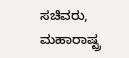ಸಚಿವರು, ಮಹಾರಾಷ್ಟ್ರ